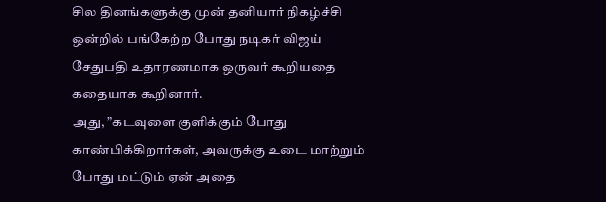சில தினங்களுக்கு முன் தனியார் நிகழ்ச்சி ஒன்றில் பங்கேற்ற போது நடிகர் விஜய் சேதுபதி உதாரணமாக ஒருவர் கூறியதை கதையாக கூறினார்.
அது, ”கடவுளை குளிக்கும் போது காண்பிக்கிறார்கள், அவருக்கு உடை மாற்றும் போது மட்டும் ஏன் அதை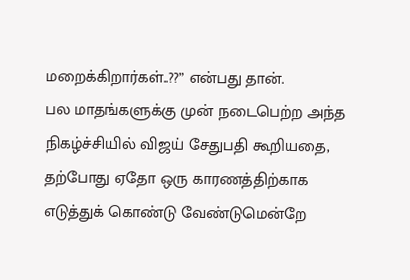மறைக்கிறார்கள்..??” என்பது தான்.
பல மாதங்களுக்கு முன் நடைபெற்ற அந்த நிகழ்ச்சியில் விஜய் சேதுபதி கூறியதை, தற்போது ஏதோ ஒரு காரணத்திற்காக எடுத்துக் கொண்டு வேண்டுமென்றே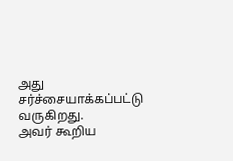அது சர்ச்சையாக்கப்பட்டு வருகிறது.
அவர் கூறிய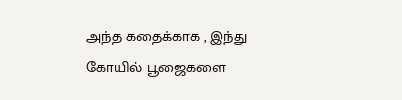அந்த கதைக்காக , இந்து கோயில் பூஜைகளை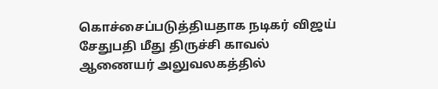கொச்சைப்படுத்தியதாக நடிகர் விஜய் சேதுபதி மீது திருச்சி காவல் ஆணையர் அலுவலகத்தில்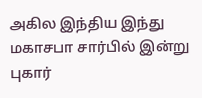அகில இந்திய இந்து மகாசபா சார்பில் இன்று புகார்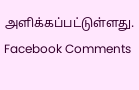அளிக்கப்பட்டுள்ளது.
Facebook Comments